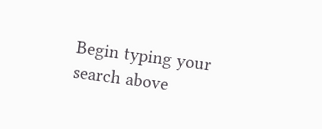Begin typing your search above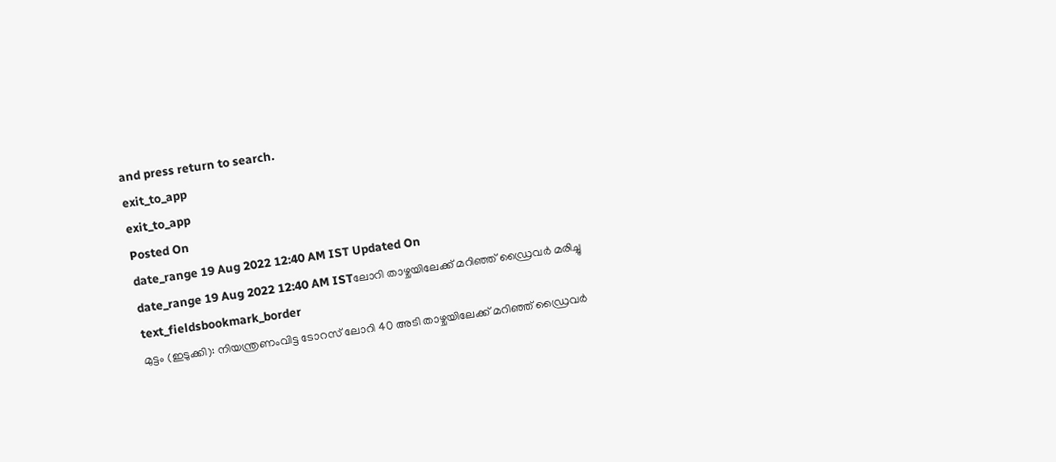and press return to search.
exit_to_app
exit_to_app
Posted On
date_range 19 Aug 2022 12:40 AM IST Updated On
date_range 19 Aug 2022 12:40 AM ISTലോറി താഴ്ചയിലേക്ക് മറിഞ്ഞ് ഡ്രൈവർ മരിച്ചു
text_fieldsbookmark_border
മുട്ടം (ഇടുക്കി): നിയന്ത്രണംവിട്ട ടോറസ് ലോറി 40 അടി താഴ്ചയിലേക്ക് മറിഞ്ഞ് ഡ്രൈവർ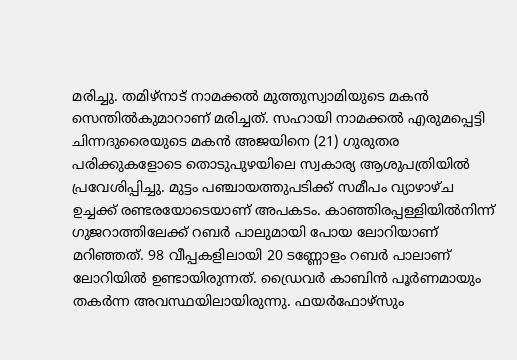മരിച്ചു. തമിഴ്നാട് നാമക്കൽ മുത്തുസ്വാമിയുടെ മകൻ സെന്തിൽകുമാറാണ് മരിച്ചത്. സഹായി നാമക്കൽ എരുമപ്പെട്ടി ചിന്നദുരൈയുടെ മകൻ അജയിനെ (21) ഗുരുതര പരിക്കുകളോടെ തൊടുപുഴയിലെ സ്വകാര്യ ആശുപത്രിയിൽ പ്രവേശിപ്പിച്ചു. മുട്ടം പഞ്ചായത്തുപടിക്ക് സമീപം വ്യാഴാഴ്ച ഉച്ചക്ക് രണ്ടരയോടെയാണ് അപകടം. കാഞ്ഞിരപ്പള്ളിയിൽനിന്ന് ഗുജറാത്തിലേക്ക് റബർ പാലുമായി പോയ ലോറിയാണ് മറിഞ്ഞത്. 98 വീപ്പകളിലായി 20 ടണ്ണോളം റബർ പാലാണ് ലോറിയിൽ ഉണ്ടായിരുന്നത്. ഡ്രൈവർ കാബിൻ പൂർണമായും തകർന്ന അവസ്ഥയിലായിരുന്നു. ഫയർഫോഴ്സും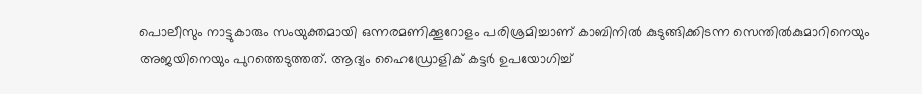പൊലീസും നാട്ടുകാരും സംയുക്തമായി ഒന്നരമണിക്കൂറോളം പരിശ്രമിച്ചാണ് കാബിനിൽ കുടുങ്ങിക്കിടന്ന സെന്തിൽകുമാറിനെയും അജയിനെയും പുറത്തെടുത്തത്. ആദ്യം ഹൈഡ്രോളിക് കട്ടർ ഉപയോഗിച്ച്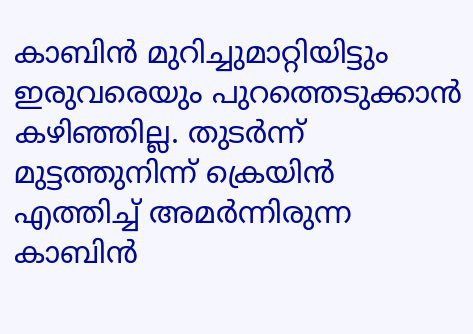കാബിൻ മുറിച്ചുമാറ്റിയിട്ടും ഇരുവരെയും പുറത്തെടുക്കാൻ കഴിഞ്ഞില്ല. തുടർന്ന് മുട്ടത്തുനിന്ന് ക്രെയിൻ എത്തിച്ച് അമർന്നിരുന്ന കാബിൻ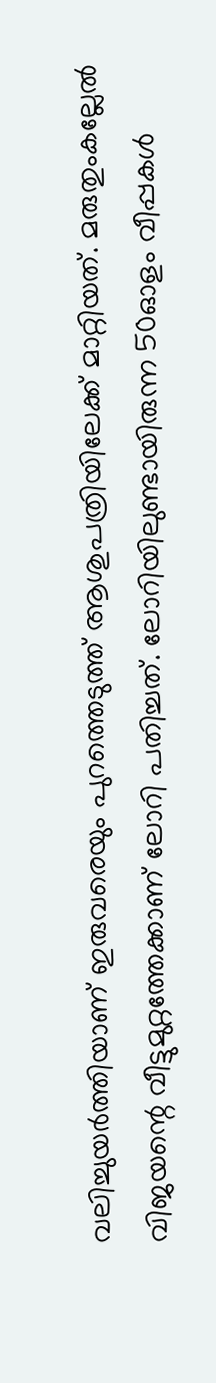വലിച്ചുയർത്തിയാണ് ഇരുവരെയും പുറത്തെടുത്ത് ആശുപത്രിയിലേക്ക് മാറ്റിയത്. മരുതുംകല്ലേൽ വിജയന്റെ വീട്ടുമുറ്റത്തേക്കാണ് ലോറി പതിച്ചത്. ലോറിയിലുണ്ടായിരുന്ന 50ഓളം വീപ്പകൾ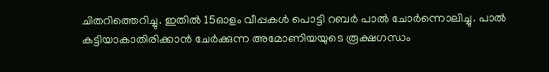ചിതറിത്തെറിച്ചു. ഇതിൽ 15ഓളം വീപ്പകൾ പൊട്ടി റബർ പാൽ ചോർന്നൊലിച്ചു. പാൽ കട്ടിയാകാതിരിക്കാൻ ചേർക്കുന്ന അമോണിയയുടെ രൂക്ഷഗന്ധം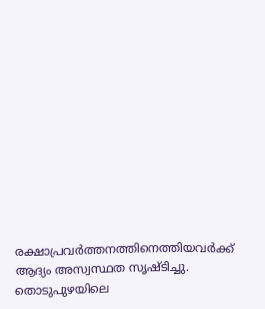രക്ഷാപ്രവർത്തനത്തിനെത്തിയവർക്ക് ആദ്യം അസ്വസ്ഥത സൃഷ്ടിച്ചു. തൊടുപുഴയിലെ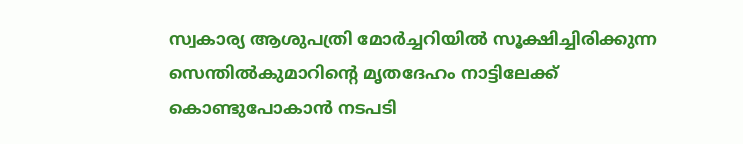സ്വകാര്യ ആശുപത്രി മോർച്ചറിയിൽ സൂക്ഷിച്ചിരിക്കുന്ന സെന്തിൽകുമാറിന്റെ മൃതദേഹം നാട്ടിലേക്ക് കൊണ്ടുപോകാൻ നടപടി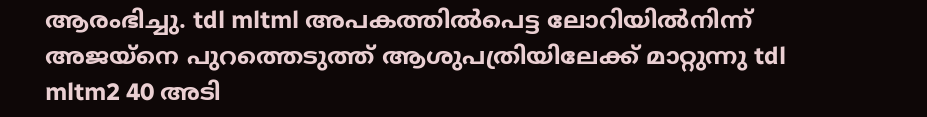ആരംഭിച്ചു. tdl mltml അപകത്തിൽപെട്ട ലോറിയിൽനിന്ന് അജയ്നെ പുറത്തെടുത്ത് ആശുപത്രിയിലേക്ക് മാറ്റുന്നു tdl mltm2 40 അടി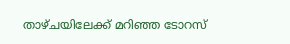താഴ്ചയിലേക്ക് മറിഞ്ഞ ടോറസ്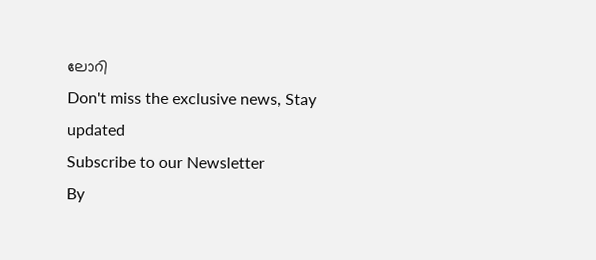ലോറി
Don't miss the exclusive news, Stay updated
Subscribe to our Newsletter
By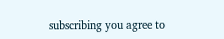subscribing you agree to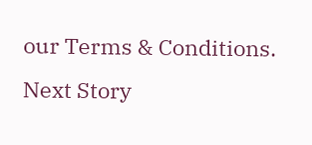our Terms & Conditions.
Next Story